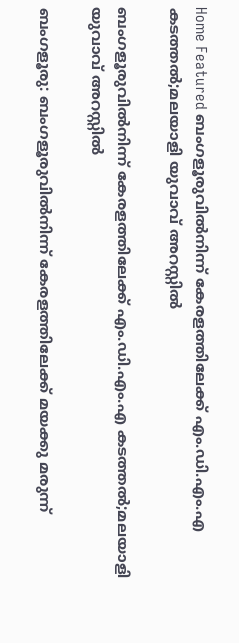Home Featured ബംഗളൂരുവില്‍നിന്ന് കേരളത്തിലേക്ക് എം.ഡി.എം.എ കടത്തൽ;മലയാളി യുവാവ് അറസ്റ്റിൽ

ബംഗളൂരുവില്‍നിന്ന് കേരളത്തിലേക്ക് എം.ഡി.എം.എ കടത്തൽ;മലയാളി യുവാവ് അറസ്റ്റിൽ

ബംഗളൂരു: ബംഗളൂരുവില്‍നിന്ന് കേരളത്തിലേക്ക് മയക്കു മരുന്ന്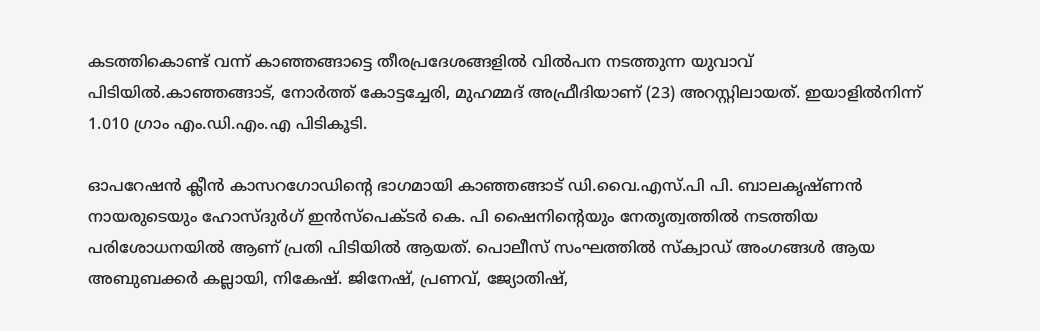കടത്തികൊണ്ട് വന്ന് കാഞ്ഞങ്ങാട്ടെ തീരപ്രദേശങ്ങളില്‍ വില്‍പന നടത്തുന്ന യുവാവ് പിടിയില്‍.കാഞ്ഞങ്ങാട്, നോര്‍ത്ത് കോട്ടച്ചേരി, മുഹമ്മദ്‌ അഫ്രീദിയാണ് (23) അറസ്റ്റിലായത്. ഇയാളില്‍നിന്ന് 1.010 ഗ്രാം എം.ഡി.എം.എ പിടികൂടി.

ഓപറേഷന്‍ ക്ലീന്‍ കാസറഗോഡിന്റെ ഭാഗമായി കാഞ്ഞങ്ങാട് ഡി.വൈ.എസ്.പി പി. ബാലകൃഷ്ണന്‍ നായരുടെയും ഹോസ്ദുര്‍ഗ് ഇന്‍സ്‌പെക്ടര്‍ കെ. പി ഷൈനിന്റെയും നേതൃത്വത്തില്‍ നടത്തിയ പരിശോധനയില്‍ ആണ് പ്രതി പിടിയില്‍ ആയത്. പൊലീസ് സംഘത്തില്‍ സ്‌ക്വാഡ് അംഗങ്ങള്‍ ആയ അബുബക്കര്‍ കല്ലായി, നികേഷ്. ജിനേഷ്, പ്രണവ്, ജ്യോതിഷ്,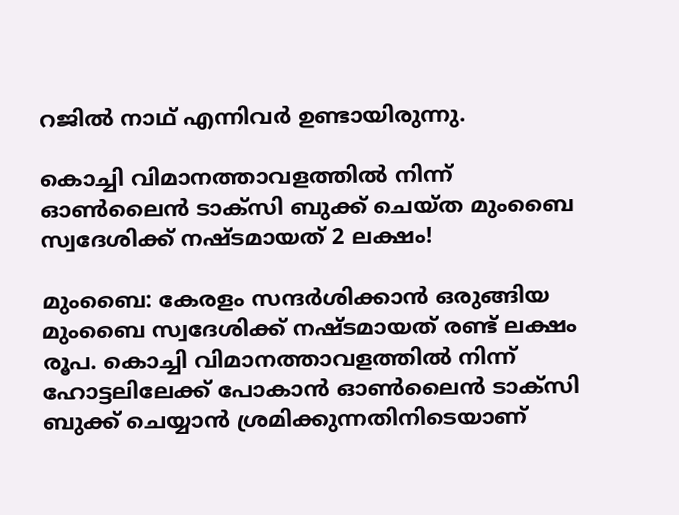റജില്‍ നാഥ് എന്നിവര്‍ ഉണ്ടായിരുന്നു.

കൊച്ചി വിമാനത്താവളത്തില്‍ നിന്ന് ഓണ്‍ലൈന്‍ ടാക്‌സി ബുക്ക് ചെയ്ത മുംബൈ സ്വദേശിക്ക് നഷ്ടമായത് 2 ലക്ഷം!

മുംബൈ: കേരളം സന്ദര്‍ശിക്കാന്‍ ഒരുങ്ങിയ മുംബൈ സ്വദേശിക്ക് നഷ്ടമായത് രണ്ട് ലക്ഷം രൂപ. കൊച്ചി വിമാനത്താവളത്തില്‍ നിന്ന് ഹോട്ടലിലേക്ക് പോകാന്‍ ഓണ്‍ലൈന്‍ ടാക്‌സി ബുക്ക് ചെയ്യാന്‍ ശ്രമിക്കുന്നതിനിടെയാണ്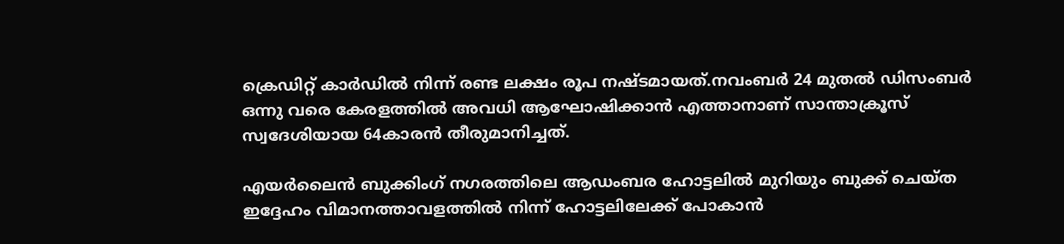ക്രെഡിറ്റ് കാര്‍ഡില്‍ നിന്ന് രണ്ട ലക്ഷം രൂപ നഷ്ടമായത്.നവംബർ 24 മുതൽ ഡിസംബർ ഒന്നു വരെ കേരളത്തിൽ അവധി ആഘോഷിക്കാൻ എത്താനാണ് സാന്താക്രൂസ് സ്വദേശിയായ 64കാരൻ തീരുമാനിച്ചത്.

എയർലൈൻ ബുക്കിംഗ് നഗരത്തിലെ ആഡംബര ഹോട്ടലിൽ മുറിയും ബുക്ക് ചെയ്ത ഇദ്ദേഹം വിമാനത്താവളത്തിൽ നിന്ന് ഹോട്ടലിലേക്ക് പോകാൻ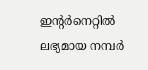ഇന്റർനെറ്റിൽ ലഭ്യമായ നമ്പർ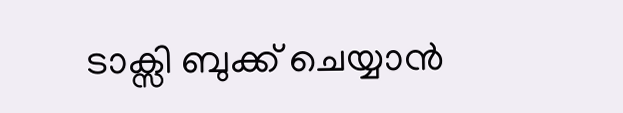ടാക്സി ബുക്ക് ചെയ്യാൻ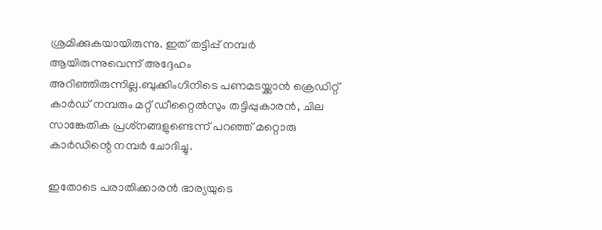ശ്രമിക്കുകയായിരുന്നു. ഇത് തട്ടിപ്പ് നമ്പർ ആയിരുന്നുവെന്ന് അദ്ദേഹം അറിഞ്ഞിരുന്നില്ല.ബുക്കിംഗിനിടെ പണമടയ്ക്കാൻ ക്രെഡിറ്റ് കാർഡ് നമ്പരും മറ്റ് ഡീറ്റൈൽസും തട്ടിപ്പുകാരൻ, ചില സാങ്കേതിക പ്രശ്‌നങ്ങളുണ്ടെന്ന് പറഞ്ഞ് മറ്റൊരു കാർഡിന്റെ നമ്പർ ചോദിച്ചു.

ഇതോടെ പരാതിക്കാരൻ ഭാര്യയുടെ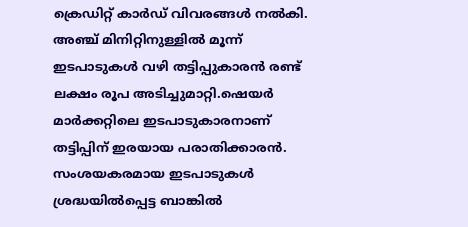ക്രെഡിറ്റ് കാർഡ് വിവരങ്ങൾ നൽകി. അഞ്ച് മിനിറ്റിനുള്ളിൽ മൂന്ന് ഇടപാടുകൾ വഴി തട്ടിപ്പുകാരൻ രണ്ട് ലക്ഷം രൂപ അടിച്ചുമാറ്റി.ഷെയർ മാർക്കറ്റിലെ ഇടപാടുകാരനാണ് തട്ടിപ്പിന് ഇരയായ പരാതിക്കാരൻ. സംശയകരമായ ഇടപാടുകൾ ശ്രദ്ധയിൽപ്പെട്ട ബാങ്കിൽ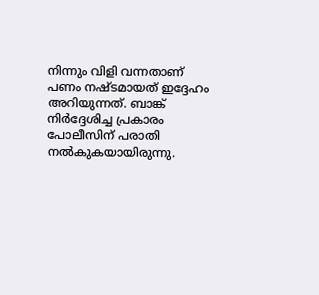നിന്നും വിളി വന്നതാണ് പണം നഷ്ടമായത് ഇദ്ദേഹം അറിയുന്നത്. ബാങ്ക് നിർദ്ദേശിച്ച പ്രകാരം പോലീസിന് പരാതി നൽകുകയായിരുന്നു.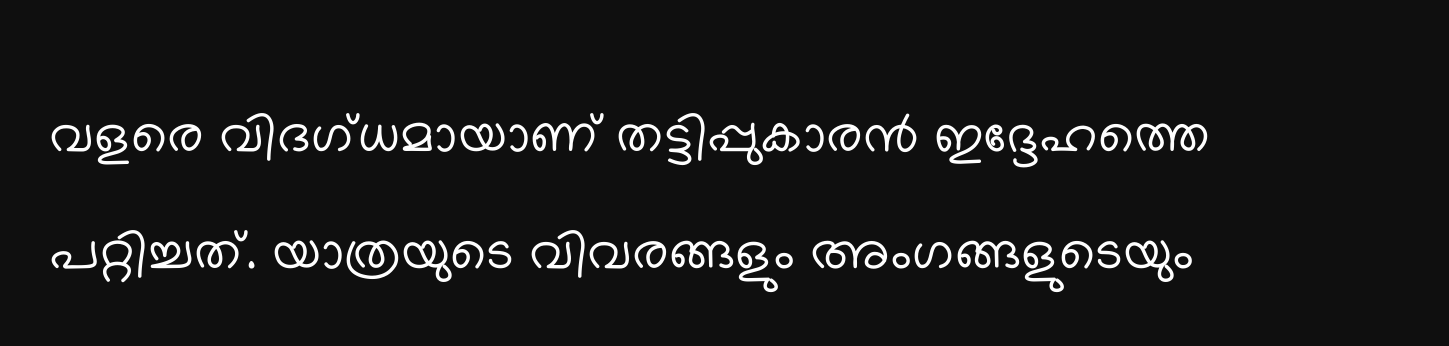വളരെ വിദഗ്ധമായാണ് തട്ടിപ്പുകാരൻ ഇദ്ദേഹത്തെ പറ്റിച്ചത്. യാത്രയുടെ വിവരങ്ങളും അംഗങ്ങളുടെയും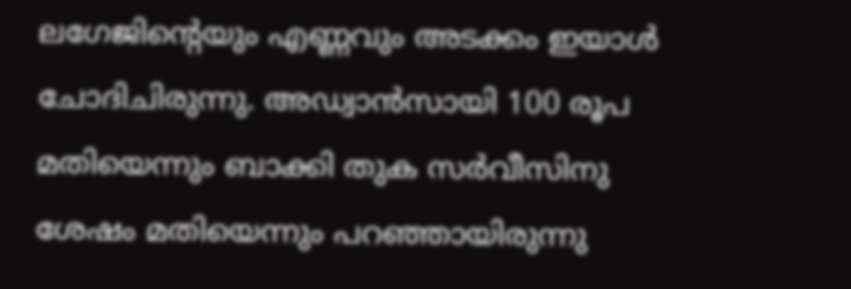ലഗേജിന്റെയും എണ്ണവും അടക്കം ഇയാൾ ചോദിചിരുന്നു. അഡ്വാൻസായി 100 രൂപ മതിയെന്നും ബാക്കി തുക സർവീസിനു ശേഷം മതിയെന്നും പറഞ്ഞായിരുന്നു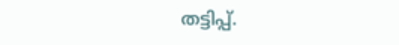തട്ടിപ്പ്.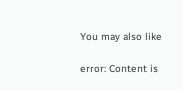You may also like

error: Content is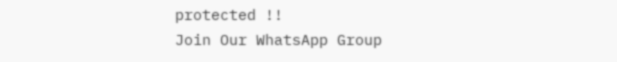protected !!
Join Our WhatsApp Group